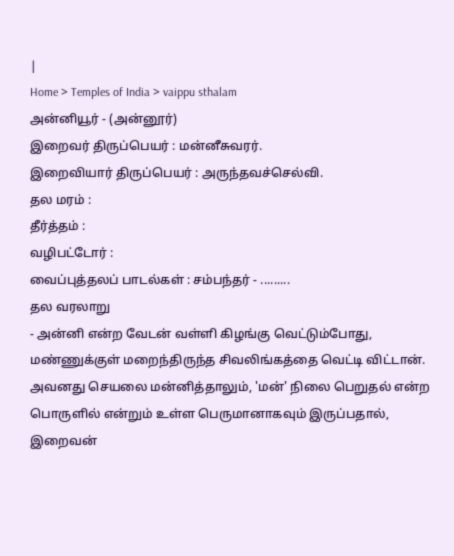|
Home > Temples of India > vaippu sthalam
அன்னியூர் - (அன்னூர்)
இறைவர் திருப்பெயர் : மன்னீசுவரர்.
இறைவியார் திருப்பெயர் : அருந்தவச்செல்வி.
தல மரம் :
தீர்த்தம் :
வழிபட்டோர் :
வைப்புத்தலப் பாடல்கள் : சம்பந்தர் - .........
தல வரலாறு
- அன்னி என்ற வேடன் வள்ளி கிழங்கு வெட்டும்போது, மண்ணுக்குள் மறைந்திருந்த சிவலிங்கத்தை வெட்டி விட்டான். அவனது செயலை மன்னித்தாலும், 'மன்' நிலை பெறுதல் என்ற பொருளில் என்றும் உள்ள பெருமானாகவும் இருப்பதால், இறைவன்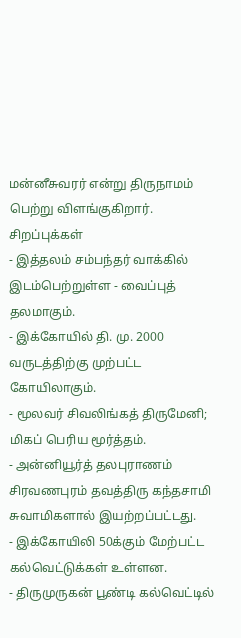மன்னீசுவரர் என்று திருநாமம் பெற்று விளங்குகிறார்.
சிறப்புக்கள்
- இத்தலம் சம்பந்தர் வாக்கில் இடம்பெற்றுள்ள - வைப்புத் தலமாகும்.
- இக்கோயில் தி. மு. 2000 வருடத்திற்கு முற்பட்ட கோயிலாகும்.
- மூலவர் சிவலிங்கத் திருமேனி; மிகப் பெரிய மூர்த்தம்.
- அன்னியூர்த் தலபுராணம் சிரவணபுரம் தவத்திரு கந்தசாமி சுவாமிகளால் இயற்றப்பட்டது.
- இக்கோயிலி 50க்கும் மேற்பட்ட கல்வெட்டுக்கள் உள்ளன.
- திருமுருகன் பூண்டி கல்வெட்டில்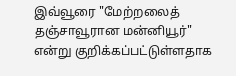இவ்வூரை "மேற்றலைத் தஞ்சாவூரான மன்னியூர்" என்று குறிக்கப்பட்டுள்ளதாக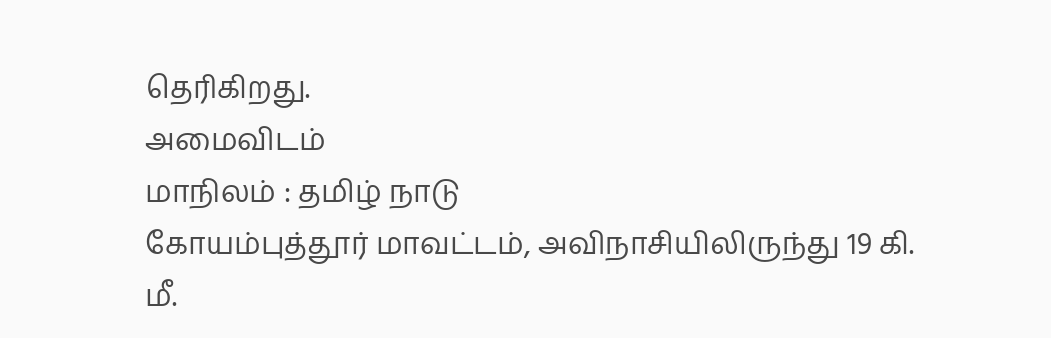தெரிகிறது.
அமைவிடம்
மாநிலம் : தமிழ் நாடு
கோயம்புத்தூர் மாவட்டம், அவிநாசியிலிருந்து 19 கி. மீ.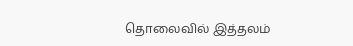தொலைவில் இத்தலம்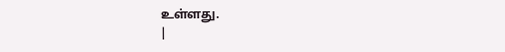உள்ளது.
|